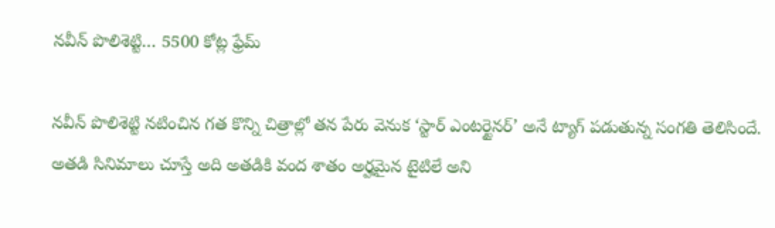నవీన్ పొలిశెట్టి… 5500 కోట్ల ఫ్రేమ్

నవీన్ పొలిశెట్టి నటించిన గత కొన్ని చిత్రాల్లో తన పేరు వెనుక ‘స్టార్ ఎంటర్టైనర్’ అనే ట్యాగ్ పడుతున్న సంగతి తెలిసిందే. అతడి సినిమాలు చూస్తే అది అతడికి వంద శాతం అర్హమైన టైటిలే అని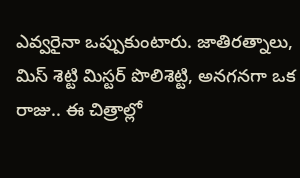ఎవ్వరైనా ఒప్పుకుంటారు. జాతిరత్నాలు, మిస్ శెట్టి మిస్టర్ పొలిశెట్టి, అనగనగా ఒక రాజు.. ఈ చిత్రాల్లో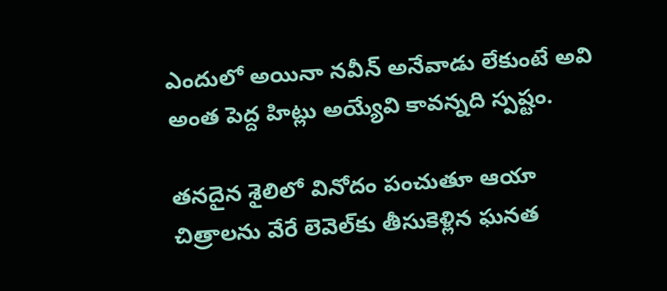ఎందులో అయినా నవీన్‌ అనేవాడు లేకుంటే అవి అంత పెద్ద హిట్లు అయ్యేవి కావన్నది స్పష్టం.

తనదైన శైలిలో వినోదం పంచుతూ ఆయా చిత్రాలను వేరే లెవెల్‌కు తీసుకెళ్లిన ఘనత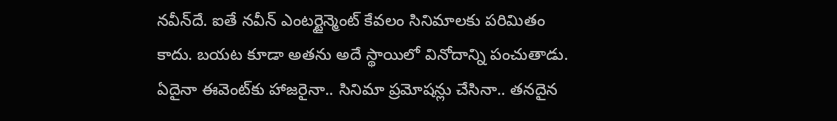నవీన్‌దే. ఐతే నవీన్ ఎంటర్టైన్మెంట్ కేవలం సినిమాలకు పరిమితం కాదు. బయట కూడా అతను అదే స్థాయిలో వినోదాన్ని పంచుతాడు. ఏదైనా ఈవెంట్‌కు హాజరైనా.. సినిమా ప్రమోషన్లు చేసినా.. తనదైన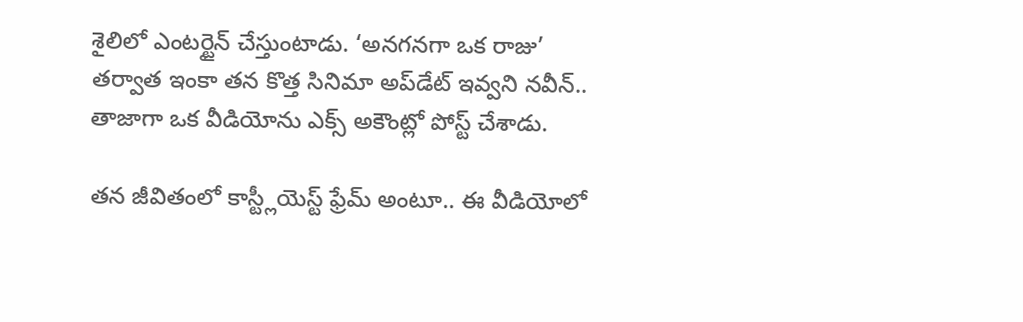శైలిలో ఎంటర్టైన్ చేస్తుంటాడు. ‘అనగనగా ఒక రాజు’ తర్వాత ఇంకా తన కొత్త సినిమా అప్‌డేట్ ఇవ్వని నవీన్.. తాజాగా ఒక వీడియోను ఎక్స్ అకౌంట్లో పోస్ట్ చేశాడు.

తన జీవితంలో కాస్ట్లీయెస్ట్ ఫ్రేమ్ అంటూ.. ఈ వీడియోలో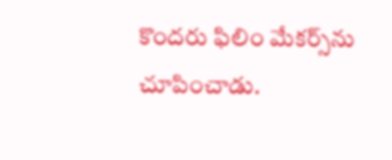కొందరు ఫిలిం మేకర్స్‌ను చూపించాడు.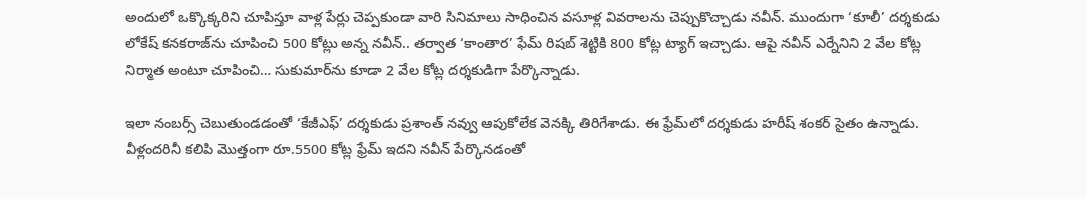అందులో ఒక్కొక్కరిని చూపిస్తూ వాళ్ల పేర్లు చెప్పకుండా వారి సినిమాలు సాధించిన వసూళ్ల వివరాలను చెప్పుకొచ్చాడు నవీన్. ముందుగా ‘కూలీ’ దర్శకుడు లోకేష్ కనకరాజ్‌ను చూపించి 500 కోట్లు అన్న నవీన్.. తర్వాత ‘కాంతార’ ఫేమ్ రిషబ్ శెట్టికి 800 కోట్ల ట్యాగ్ ఇచ్చాడు. ఆపై నవీన్ ఎర్నేనిని 2 వేల కోట్ల నిర్మాత అంటూ చూపించి… సుకుమార్‌ను కూడా 2 వేల కోట్ల దర్శకుడిగా పేర్కొన్నాడు.

ఇలా నంబర్స్ చెబుతుండడంతో ‘కేజీఎఫ్’ దర్శకుడు ప్రశాంత్ నవ్వు ఆపుకోలేక వెనక్కి తిరిగేశాడు. ఈ ఫ్రేమ్‌లో దర్శకుడు హరీష్ శంకర్ సైతం ఉన్నాడు. వీళ్లందరినీ కలిపి మొత్తంగా రూ.5500 కోట్ల ఫ్రేమ్ ఇదని నవీన్ పేర్కొనడంతో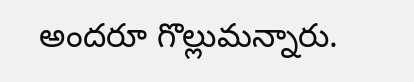అందరూ గొల్లుమన్నారు.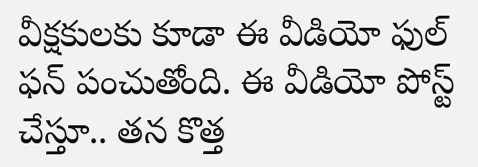వీక్షకులకు కూడా ఈ వీడియో ఫుల్ ఫన్ పంచుతోంది. ఈ వీడియో పోస్ట్ చేస్తూ.. తన కొత్త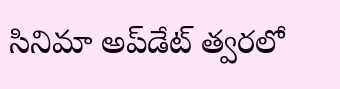సినిమా అప్‌డేట్ త్వరలో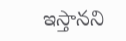ఇస్తానని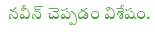నవీన్ చెప్పడం విశేషం.